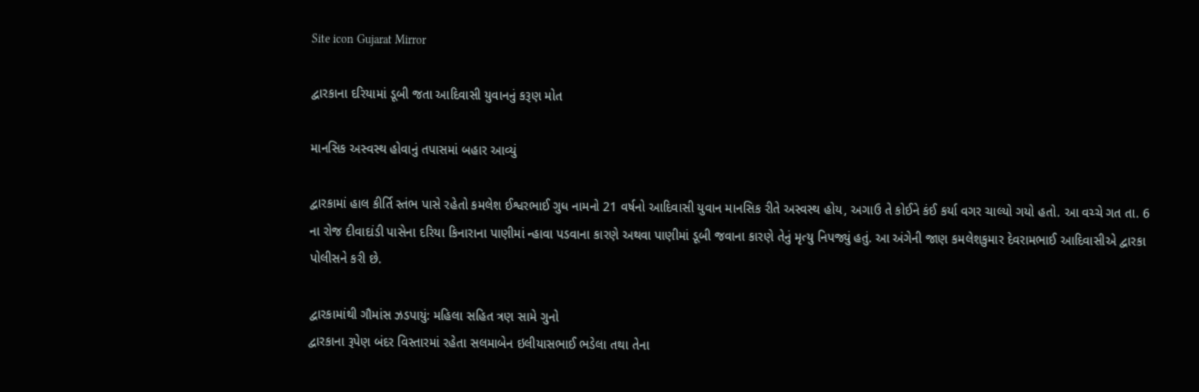Site icon Gujarat Mirror

દ્વારકાના દરિયામાં ડૂબી જતા આદિવાસી યુવાનનું કરૂણ મોત

માનસિક અસ્વસ્થ હોવાનું તપાસમાં બહાર આવ્યું

દ્વારકામાં હાલ કીર્તિ સ્તંભ પાસે રહેતો કમલેશ ઈશ્વરભાઈ ગુધ નામનો 21 વર્ષનો આદિવાસી યુવાન માનસિક રીતે અસ્વસ્થ હોય, અગાઉ તે કોઈને કંઈ કર્યા વગર ચાલ્યો ગયો હતો. આ વચ્ચે ગત તા. 6 ના રોજ દીવાદાંડી પાસેના દરિયા કિનારાના પાણીમાં ન્હાવા પડવાના કારણે અથવા પાણીમાં ડૂબી જવાના કારણે તેનું મૃત્યુ નિપજ્યું હતું. આ અંગેની જાણ કમલેશકુમાર દેવરામભાઈ આદિવાસીએ દ્વારકા પોલીસને કરી છે.

દ્વારકામાંથી ગૌમાંસ ઝડપાયું: મહિલા સહિત ત્રણ સામે ગુનો
દ્વારકાના રૂપેણ બંદર વિસ્તારમાં રહેતા સલમાબેન ઇલીયાસભાઈ ભડેલા તથા તેના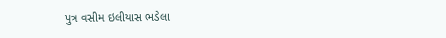પુત્ર વસીમ ઇલીયાસ ભડેલા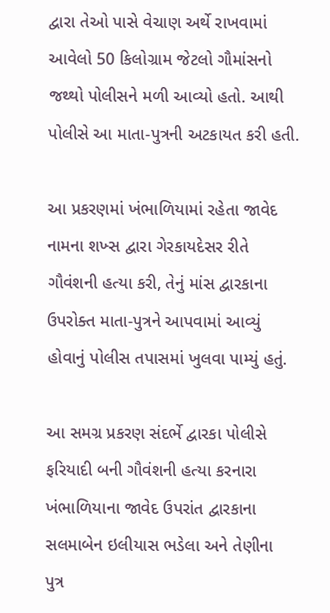દ્વારા તેઓ પાસે વેચાણ અર્થે રાખવામાં આવેલો 50 કિલોગ્રામ જેટલો ગૌમાંસનો જથ્થો પોલીસને મળી આવ્યો હતો. આથી પોલીસે આ માતા-પુત્રની અટકાયત કરી હતી.

આ પ્રકરણમાં ખંભાળિયામાં રહેતા જાવેદ નામના શખ્સ દ્વારા ગેરકાયદેસર રીતે ગૌવંશની હત્યા કરી, તેનું માંસ દ્વારકાના ઉપરોક્ત માતા-પુત્રને આપવામાં આવ્યું હોવાનું પોલીસ તપાસમાં ખુલવા પામ્યું હતું.

આ સમગ્ર પ્રકરણ સંદર્ભે દ્વારકા પોલીસે ફરિયાદી બની ગૌવંશની હત્યા કરનારા ખંભાળિયાના જાવેદ ઉપરાંત દ્વારકાના સલમાબેન ઇલીયાસ ભડેલા અને તેણીના પુત્ર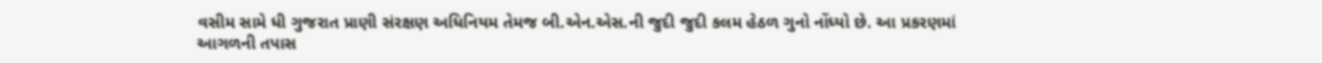વસીમ સામે ધી ગુજરાત પ્રાણી સંરક્ષણ અધિનિયમ તેમજ બી.એન.એસ.ની જુદી જુદી કલમ હેઠળ ગુનો નોંધ્યો છે. આ પ્રકરણમાં આગળની તપાસ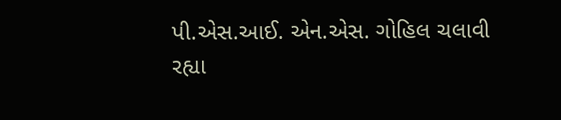પી.એસ.આઈ. એન.એસ. ગોહિલ ચલાવી રહ્યા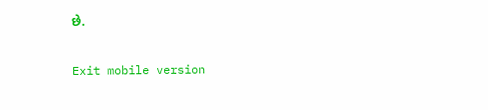છે.

Exit mobile version